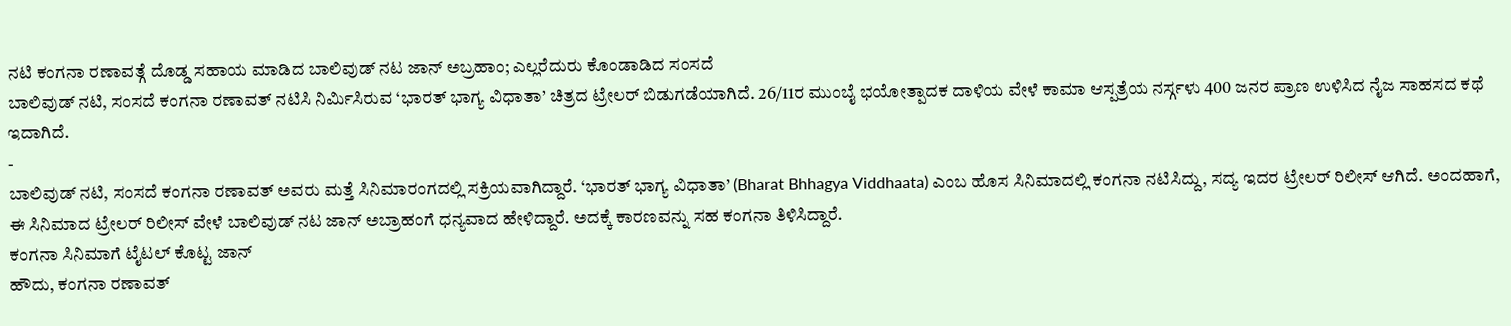ನಟಿ ಕಂಗನಾ ರಣಾವತ್ಗೆ ದೊಡ್ಡ ಸಹಾಯ ಮಾಡಿದ ಬಾಲಿವುಡ್ ನಟ ಜಾನ್ ಅಬ್ರಹಾಂ; ಎಲ್ಲರೆದುರು ಕೊಂಡಾಡಿದ ಸಂಸದೆ
ಬಾಲಿವುಡ್ ನಟಿ, ಸಂಸದೆ ಕಂಗನಾ ರಣಾವತ್ ನಟಿಸಿ ನಿರ್ಮಿಸಿರುವ ‘ಭಾರತ್ ಭಾಗ್ಯ ವಿಧಾತಾ’ ಚಿತ್ರದ ಟ್ರೇಲರ್ ಬಿಡುಗಡೆಯಾಗಿದೆ. 26/11ರ ಮುಂಬೈ ಭಯೋತ್ಪಾದಕ ದಾಳಿಯ ವೇಳೆ ಕಾಮಾ ಆಸ್ಪತ್ರೆಯ ನರ್ಸ್ಗಳು 400 ಜನರ ಪ್ರಾಣ ಉಳಿಸಿದ ನೈಜ ಸಾಹಸದ ಕಥೆ ಇದಾಗಿದೆ.
-
ಬಾಲಿವುಡ್ ನಟಿ, ಸಂಸದೆ ಕಂಗನಾ ರಣಾವತ್ ಅವರು ಮತ್ತೆ ಸಿನಿಮಾರಂಗದಲ್ಲಿ ಸಕ್ರಿಯವಾಗಿದ್ದಾರೆ. ‘ಭಾರತ್ ಭಾಗ್ಯ ವಿಧಾತಾ’ (Bharat Bhhagya Viddhaata) ಎಂಬ ಹೊಸ ಸಿನಿಮಾದಲ್ಲಿ ಕಂಗನಾ ನಟಿಸಿದ್ದು, ಸದ್ಯ ಇದರ ಟ್ರೇಲರ್ ರಿಲೀಸ್ ಆಗಿದೆ. ಅಂದಹಾಗೆ, ಈ ಸಿನಿಮಾದ ಟ್ರೇಲರ್ ರಿಲೀಸ್ ವೇಳೆ ಬಾಲಿವುಡ್ ನಟ ಜಾನ್ ಅಬ್ರಾಹಂಗೆ ಧನ್ಯವಾದ ಹೇಳಿದ್ದಾರೆ. ಅದಕ್ಕೆ ಕಾರಣವನ್ನು ಸಹ ಕಂಗನಾ ತಿಳಿಸಿದ್ದಾರೆ.
ಕಂಗನಾ ಸಿನಿಮಾಗೆ ಟೈಟಲ್ ಕೊಟ್ಟ ಜಾನ್
ಹೌದು, ಕಂಗನಾ ರಣಾವತ್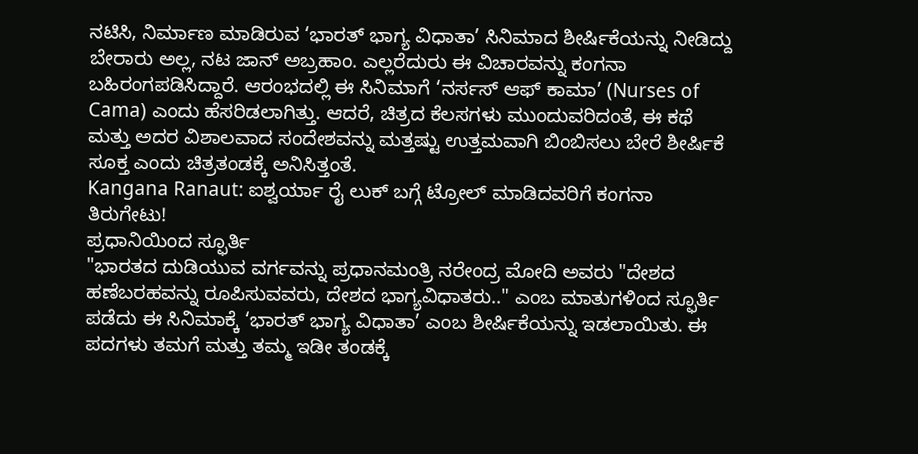ನಟಿಸಿ, ನಿರ್ಮಾಣ ಮಾಡಿರುವ ‘ಭಾರತ್ ಭಾಗ್ಯ ವಿಧಾತಾ’ ಸಿನಿಮಾದ ಶೀರ್ಷಿಕೆಯನ್ನು ನೀಡಿದ್ದು ಬೇರಾರು ಅಲ್ಲ, ನಟ ಜಾನ್ ಅಬ್ರಹಾಂ. ಎಲ್ಲರೆದುರು ಈ ವಿಚಾರವನ್ನು ಕಂಗನಾ ಬಹಿರಂಗಪಡಿಸಿದ್ದಾರೆ. ಆರಂಭದಲ್ಲಿ ಈ ಸಿನಿಮಾಗೆ ‘ನರ್ಸಸ್ ಆಫ್ ಕಾಮಾ’ (Nurses of Cama) ಎಂದು ಹೆಸರಿಡಲಾಗಿತ್ತು. ಆದರೆ, ಚಿತ್ರದ ಕೆಲಸಗಳು ಮುಂದುವರಿದಂತೆ, ಈ ಕಥೆ ಮತ್ತು ಅದರ ವಿಶಾಲವಾದ ಸಂದೇಶವನ್ನು ಮತ್ತಷ್ಟು ಉತ್ತಮವಾಗಿ ಬಿಂಬಿಸಲು ಬೇರೆ ಶೀರ್ಷಿಕೆ ಸೂಕ್ತ ಎಂದು ಚಿತ್ರತಂಡಕ್ಕೆ ಅನಿಸಿತ್ತಂತೆ.
Kangana Ranaut: ಐಶ್ವರ್ಯಾ ರೈ ಲುಕ್ ಬಗ್ಗೆ ಟ್ರೋಲ್ ಮಾಡಿದವರಿಗೆ ಕಂಗನಾ ತಿರುಗೇಟು!
ಪ್ರಧಾನಿಯಿಂದ ಸ್ಫೂರ್ತಿ
"ಭಾರತದ ದುಡಿಯುವ ವರ್ಗವನ್ನು ಪ್ರಧಾನಮಂತ್ರಿ ನರೇಂದ್ರ ಮೋದಿ ಅವರು "ದೇಶದ ಹಣೆಬರಹವನ್ನು ರೂಪಿಸುವವರು, ದೇಶದ ಭಾಗ್ಯವಿಧಾತರು.." ಎಂಬ ಮಾತುಗಳಿಂದ ಸ್ಫೂರ್ತಿ ಪಡೆದು ಈ ಸಿನಿಮಾಕ್ಕೆ ‘ಭಾರತ್ ಭಾಗ್ಯ ವಿಧಾತಾ’ ಎಂಬ ಶೀರ್ಷಿಕೆಯನ್ನು ಇಡಲಾಯಿತು. ಈ ಪದಗಳು ತಮಗೆ ಮತ್ತು ತಮ್ಮ ಇಡೀ ತಂಡಕ್ಕೆ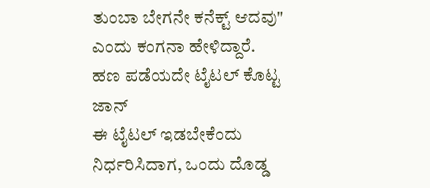ತುಂಬಾ ಬೇಗನೇ ಕನೆಕ್ಟ್ ಆದವು" ಎಂದು ಕಂಗನಾ ಹೇಳಿದ್ದಾರೆ.
ಹಣ ಪಡೆಯದೇ ಟೈಟಲ್ ಕೊಟ್ಟ ಜಾನ್
ಈ ಟೈಟಲ್ ಇಡಬೇಕೆಂದು ನಿರ್ಧರಿಸಿದಾಗ, ಒಂದು ದೊಡ್ಡ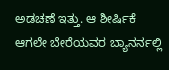ಅಡಚಣೆ ಇತ್ತು. ಆ ಶೀರ್ಷಿಕೆ ಆಗಲೇ ಬೇರೆಯವರ ಬ್ಯಾನರ್ನಲ್ಲಿ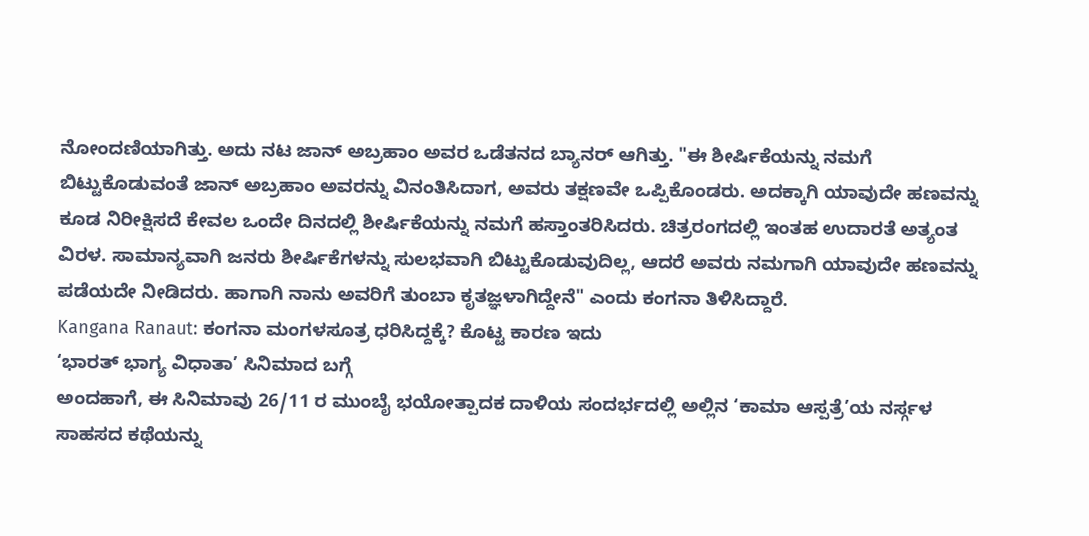ನೋಂದಣಿಯಾಗಿತ್ತು. ಅದು ನಟ ಜಾನ್ ಅಬ್ರಹಾಂ ಅವರ ಒಡೆತನದ ಬ್ಯಾನರ್ ಆಗಿತ್ತು. "ಈ ಶೀರ್ಷಿಕೆಯನ್ನು ನಮಗೆ ಬಿಟ್ಟುಕೊಡುವಂತೆ ಜಾನ್ ಅಬ್ರಹಾಂ ಅವರನ್ನು ವಿನಂತಿಸಿದಾಗ, ಅವರು ತಕ್ಷಣವೇ ಒಪ್ಪಿಕೊಂಡರು. ಅದಕ್ಕಾಗಿ ಯಾವುದೇ ಹಣವನ್ನು ಕೂಡ ನಿರೀಕ್ಷಿಸದೆ ಕೇವಲ ಒಂದೇ ದಿನದಲ್ಲಿ ಶೀರ್ಷಿಕೆಯನ್ನು ನಮಗೆ ಹಸ್ತಾಂತರಿಸಿದರು. ಚಿತ್ರರಂಗದಲ್ಲಿ ಇಂತಹ ಉದಾರತೆ ಅತ್ಯಂತ ವಿರಳ. ಸಾಮಾನ್ಯವಾಗಿ ಜನರು ಶೀರ್ಷಿಕೆಗಳನ್ನು ಸುಲಭವಾಗಿ ಬಿಟ್ಟುಕೊಡುವುದಿಲ್ಲ, ಆದರೆ ಅವರು ನಮಗಾಗಿ ಯಾವುದೇ ಹಣವನ್ನು ಪಡೆಯದೇ ನೀಡಿದರು. ಹಾಗಾಗಿ ನಾನು ಅವರಿಗೆ ತುಂಬಾ ಕೃತಜ್ಞಳಾಗಿದ್ದೇನೆ" ಎಂದು ಕಂಗನಾ ತಿಳಿಸಿದ್ದಾರೆ.
Kangana Ranaut: ಕಂಗನಾ ಮಂಗಳಸೂತ್ರ ಧರಿಸಿದ್ದಕ್ಕೆ? ಕೊಟ್ಟ ಕಾರಣ ಇದು
‘ಭಾರತ್ ಭಾಗ್ಯ ವಿಧಾತಾ’ ಸಿನಿಮಾದ ಬಗ್ಗೆ
ಅಂದಹಾಗೆ, ಈ ಸಿನಿಮಾವು 26/11 ರ ಮುಂಬೈ ಭಯೋತ್ಪಾದಕ ದಾಳಿಯ ಸಂದರ್ಭದಲ್ಲಿ ಅಲ್ಲಿನ ‘ಕಾಮಾ ಆಸ್ಪತ್ರೆ’ಯ ನರ್ಸ್ಗಳ ಸಾಹಸದ ಕಥೆಯನ್ನು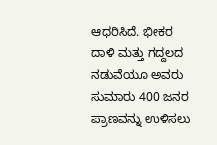ಆಧರಿಸಿದೆ. ಭೀಕರ ದಾಳಿ ಮತ್ತು ಗದ್ದಲದ ನಡುವೆಯೂ ಅವರು ಸುಮಾರು 400 ಜನರ ಪ್ರಾಣವನ್ನು ಉಳಿಸಲು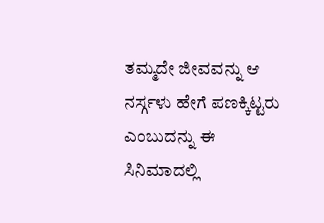ತಮ್ಮದೇ ಜೀವವನ್ನು ಆ ನರ್ಸ್ಗಳು ಹೇಗೆ ಪಣಕ್ಕಿಟ್ಟರು ಎಂಬುದನ್ನು ಈ ಸಿನಿಮಾದಲ್ಲಿ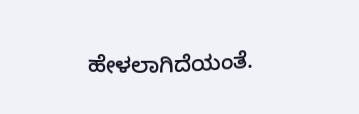ಹೇಳಲಾಗಿದೆಯಂತೆ.